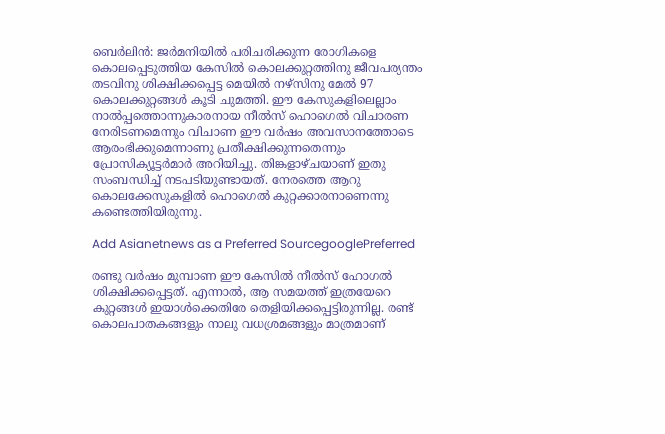ബെര്‍ലിന്‍: ജര്‍മനിയില്‍ പരിചരിക്കുന്ന രോഗികളെ കൊലപ്പെടുത്തിയ കേസില്‍ കൊലക്കുറ്റത്തിനു ജീവപര്യന്തം തടവിനു ശിക്ഷിക്കപ്പെട്ട മെയില്‍ നഴ്‌സിനു മേല്‍ 97 കൊലക്കുറ്റങ്ങള്‍ കൂടി ചുമത്തി. ഈ കേസുകളിലെല്ലാം നാല്‍പ്പത്തൊന്നുകാരനായ നീല്‍സ് ഹൊഗെല്‍ വിചാരണ നേരിടണമെന്നും വിചാണ ഈ വര്‍ഷം അവസാനത്തോടെ ആരംഭിക്കുമെന്നാണു പ്രതീക്ഷിക്കുന്നതെന്നും പ്രോസിക്യൂട്ടര്‍മാര്‍ അറിയിച്ചു. തിങ്കളാഴ്ചയാണ് ഇതു സംബന്ധിച്ച് നടപടിയുണ്ടായത്. നേരത്തെ ആറു കൊലക്കേസുകളില്‍ ഹൊഗെല്‍ കുറ്റക്കാരനാണെന്നു കണ്ടെത്തിയിരുന്നു.

Add Asianetnews as a Preferred SourcegooglePreferred

രണ്ടു വര്‍ഷം മുമ്പാണ ഈ കേസില്‍ നീല്‍സ് ഹോഗല്‍ ശിക്ഷിക്കപ്പെട്ടത്. എന്നാല്‍, ആ സമയത്ത് ഇത്രയേറെ കുറ്റങ്ങള്‍ ഇയാള്‍ക്കെതിരേ തെളിയിക്കപ്പെട്ടിരുന്നില്ല. രണ്ട് കൊലപാതകങ്ങളും നാലു വധശ്രമങ്ങളും മാത്രമാണ്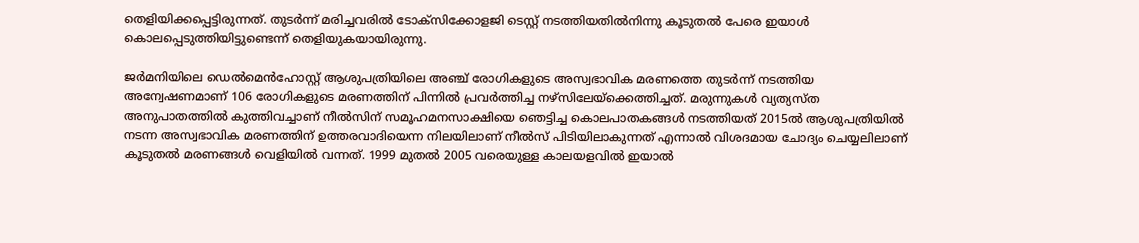തെളിയിക്കപ്പെട്ടിരുന്നത്. തുടര്‍ന്ന് മരിച്ചവരില്‍ ടോക്‌സിക്കോളജി ടെസ്റ്റ് നടത്തിയതില്‍നിന്നു കൂടുതല്‍ പേരെ ഇയാള്‍ കൊലപ്പെടുത്തിയിട്ടുണ്ടെന്ന് തെളിയുകയായിരുന്നു.

ജര്‍മനിയിലെ ഡെല്‍മെന്‍ഹോസ്റ്റ് ആശുപത്രിയിലെ അഞ്ച് രോഗികളുടെ അസ്വഭാവിക മരണത്തെ തുടര്‍ന്ന് നടത്തിയ അന്വേഷണമാണ് 106 രോഗികളുടെ മരണത്തിന് പിന്നില്‍ പ്രവര്‍ത്തിച്ച നഴ്‌സിലേയ്‌ക്കെത്തിച്ചത്. മരുന്നുകള്‍ വ്യത്യസ്ത അനുപാതത്തില്‍ കുത്തിവച്ചാണ് നീല്‍സിന് സമൂഹമനസാക്ഷിയെ ഞെട്ടിച്ച കൊലപാതകങ്ങള്‍ നടത്തിയത് 2015ല്‍ ആശുപത്രിയില്‍ നടന്ന അസ്വഭാവിക മരണത്തിന് ഉത്തരവാദിയെന്ന നിലയിലാണ് നീല്‍സ് പിടിയിലാകുന്നത് എന്നാല്‍ വിശദമായ ചോദ്യം ചെയ്യലിലാണ് കൂടുതല്‍ മരണങ്ങള്‍ വെളിയില്‍ വന്നത്. 1999 മുതല്‍ 2005 വരെയുള്ള കാലയളവില്‍ ഇയാല്‍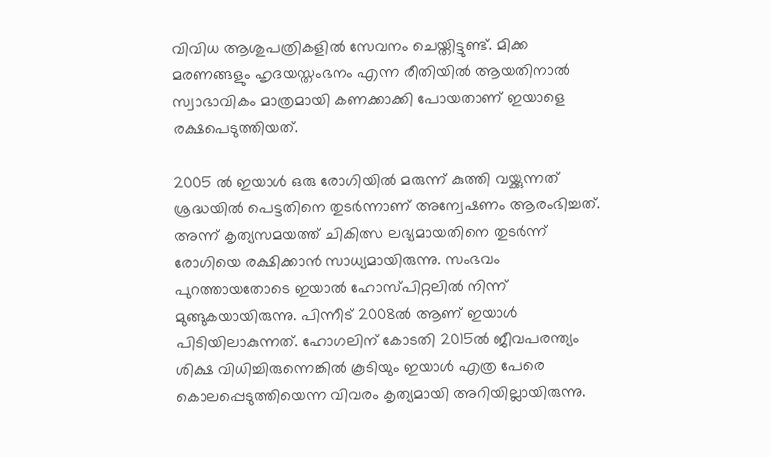വിവിധ ആശുപത്രികളില്‍ സേവനം ചെയ്തിട്ടുണ്ട്. മിക്ക മരണങ്ങളും ഹൃദയസ്തംഭനം എന്ന രീതിയില്‍ ആയതിനാല്‍ സ്വാഭാവികം മാത്രമായി കണക്കാക്കി പോയതാണ് ഇയാളെ രക്ഷപെടുത്തിയത്.

2005 ല്‍ ഇയാള്‍ ഒരു രോഗിയില്‍ മരുന്ന് കുത്തി വയ്ക്കുന്നത് ശ്രദ്ധയില്‍ പെട്ടതിനെ തുടര്‍ന്നാണ് അന്വേഷണം ആരംഭിച്ചത്. അന്ന് കൃത്യസമയത്ത് ചികിത്സ ലഭ്യമായതിനെ തുടര്‍ന്ന് രോഗിയെ രക്ഷിക്കാന്‍ സാധ്യമായിരുന്നു. സംഭവം പുറത്തായതോടെ ഇയാല്‍ ഹോസ്പിറ്റലില്‍ നിന്ന് മുങ്ങുകയായിരുന്നു. പിന്നീട് 2008ല്‍ ആണ് ഇയാള്‍ പിടിയിലാകുന്നത്. ഹോഗലിന് കോടതി 2015ല്‍ ജീവപരന്ത്യം ശിക്ഷ വിധിച്ചിരുന്നെങ്കില്‍ കൂടിയും ഇയാള്‍ എത്ര പേരെ കൊലപ്പെടുത്തിയെന്ന വിവരം കൃത്യമായി അറിയില്ലായിരുന്നു.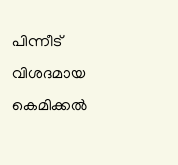പിന്നീട് വിശദമായ കെമിക്കല്‍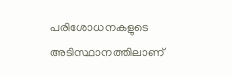പരിശോധനകളുടെ അടിസ്ഥാനത്തിലാണ്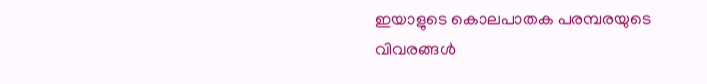ഇയാളുടെ കൊലപാതക പരമ്പരയുടെ വിവരങ്ങള്‍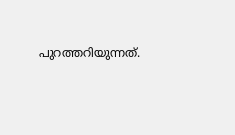പുറത്തറിയുന്നത്.